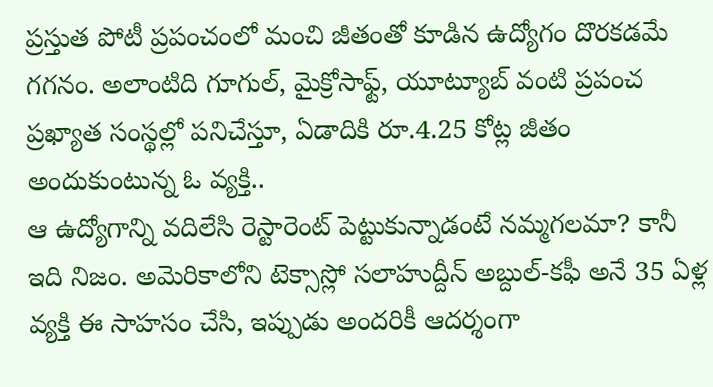ప్రస్తుత పోటీ ప్రపంచంలో మంచి జీతంతో కూడిన ఉద్యోగం దొరకడమే గగనం. అలాంటిది గూగుల్, మైక్రోసాఫ్ట్, యూట్యూబ్ వంటి ప్రపంచ ప్రఖ్యాత సంస్థల్లో పనిచేస్తూ, ఏడాదికి రూ.4.25 కోట్ల జీతం అందుకుంటున్న ఓ వ్యక్తి..
ఆ ఉద్యోగాన్ని వదిలేసి రెస్టారెంట్ పెట్టుకున్నాడంటే నమ్మగలమా? కానీ ఇది నిజం. అమెరికాలోని టెక్సాస్లో సలాహుద్దీన్ అబ్దుల్-కఫీ అనే 35 ఏళ్ల వ్యక్తి ఈ సాహసం చేసి, ఇప్పుడు అందరికీ ఆదర్శంగా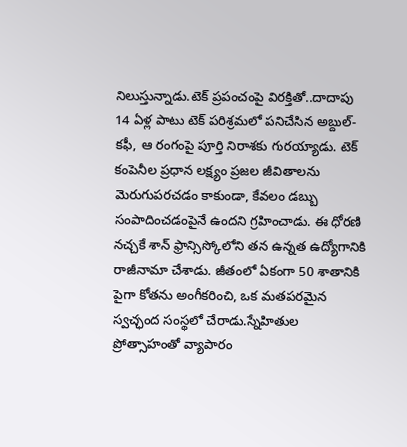నిలుస్తున్నాడు.టెక్ ప్రపంచంపై విరక్తితో..దాదాపు 14 ఏళ్ల పాటు టెక్ పరిశ్రమలో పనిచేసిన అబ్దుల్-కఫీ, ఆ రంగంపై పూర్తి నిరాశకు గురయ్యాడు. టెక్ కంపెనీల ప్రధాన లక్ష్యం ప్రజల జీవితాలను మెరుగుపరచడం కాకుండా, కేవలం డబ్బు సంపాదించడంపైనే ఉందని గ్రహించాడు. ఈ ధోరణి నచ్చకే శాన్ ఫ్రాన్సిస్కోలోని తన ఉన్నత ఉద్యోగానికి రాజీనామా చేశాడు. జీతంలో ఏకంగా 50 శాతానికి పైగా కోతను అంగీకరించి, ఒక మతపరమైన స్వచ్ఛంద సంస్థలో చేరాడు.స్నేహితుల ప్రోత్సాహంతో వ్యాపారం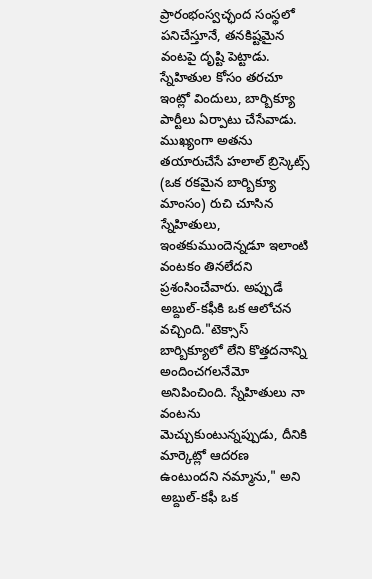ప్రారంభంస్వచ్ఛంద సంస్థలో పనిచేస్తూనే, తనకిష్టమైన వంటపై దృష్టి పెట్టాడు. స్నేహితుల కోసం తరచూ ఇంట్లో విందులు, బార్బిక్యూ పార్టీలు ఏర్పాటు చేసేవాడు. ముఖ్యంగా అతను తయారుచేసే హలాల్ బ్రిస్కెట్స్ (ఒక రకమైన బార్బిక్యూ మాంసం) రుచి చూసిన స్నేహితులు, ఇంతకుముందెన్నడూ ఇలాంటి వంటకం తినలేదని ప్రశంసించేవారు. అప్పుడే అబ్దుల్-కఫీకి ఒక ఆలోచన వచ్చింది."టెక్సాస్ బార్బిక్యూలో లేని కొత్తదనాన్ని అందించగలనేమో అనిపించింది. స్నేహితులు నా వంటను మెచ్చుకుంటున్నప్పుడు, దీనికి మార్కెట్లో ఆదరణ ఉంటుందని నమ్మాను," అని అబ్దుల్-కఫీ ఒక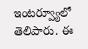ఇంటర్వ్యూలో తెలిపారు. ఈ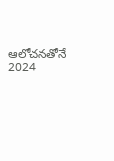ఆలోచనతోనే 2024